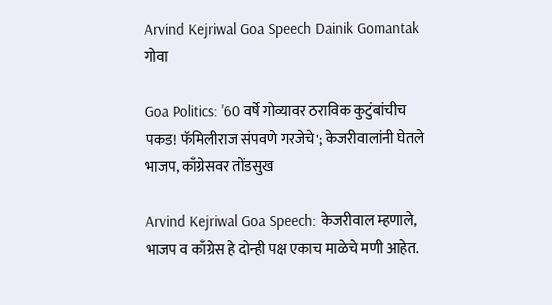Arvind Kejriwal Goa Speech Dainik Gomantak
गोवा

Goa Politics: '60 वर्षे गोव्यावर ठराविक कुटुंबांचीच पकड! फॅमिलीराज संपवणे गरजेचे'; केजरीवालांनी घेतले भाजप, काँग्रेसवर तोंडसुख

Arvind Kejriwal Goa Speech: केजरीवाल म्‍हणाले, भाजप व काँग्रेस हे दोन्‍ही पक्ष एकाच माळेचे मणी आहेत.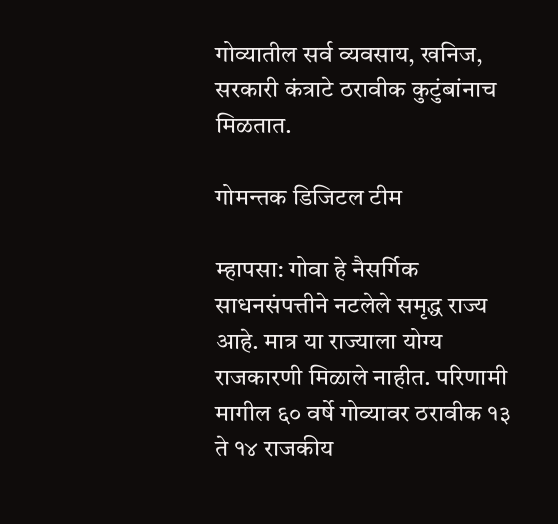गोव्यातील सर्व व्यवसाय, खनिज, सरकारी कंत्राटे ठरावीक कुटुंबांनाच मिळतात.

गोमन्तक डिजिटल टीम

म्हापसा: गोवा हे नैसर्गिक साधनसंपत्तीने नटलेले समृद्ध राज्य आहे. मात्र या राज्‍याला योग्‍य राजकारणी मिळाले नाहीत. परिणामी मागील ६० वर्षे गोव्यावर ठरावीक १३ ते १४ राजकीय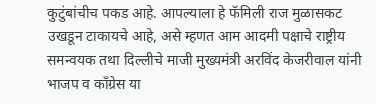कुटुंबांचीच पकड आहे. आपल्‍याला हे फॅमिली राज मुळासकट उखडून टाकायचे आहे, असे म्हणत आम आदमी पक्षाचे राष्ट्रीय समन्वयक तथा दिल्लीचे माजी मुख्यमंत्री अरविंद केजरीवाल यांनी भाजप व काँग्रेस या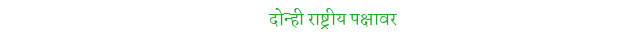दोन्ही राष्ट्रीय पक्षावर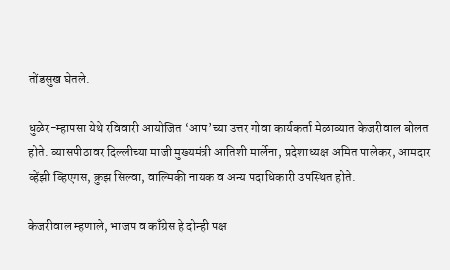तोंडसुख घेतले.

धुळेर-म्हापसा येथे रविवारी आयोजित ‘आप’च्या उत्तर गोवा कार्यकर्ता मेळाव्यात केजरीवाल बोलत होते. व्‍यासपीठावर दिल्लीच्या माजी मुख्यमंत्री आतिशी मार्लेना, प्रदेशाध्यक्ष अमित पालेकर, आमदार व्‍हेंझी व्हिएगस, क्रुझ सिल्वा, वाल्मिकी नायक व अन्‍य पदाधिकारी उपस्‍थित होते.

केजरीवाल म्‍हणाले, भाजप व काँग्रेस हे दोन्‍ही पक्ष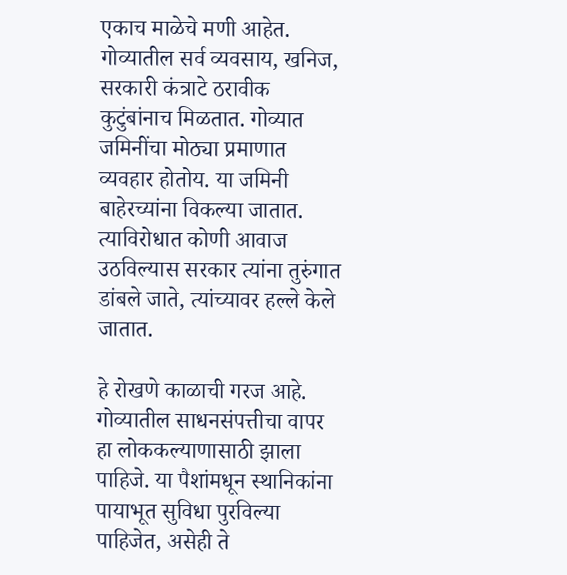एकाच माळेचे मणी आहेत. गोव्यातील सर्व व्यवसाय, खनिज, सरकारी कंत्राटे ठरावीक कुटुंबांनाच मिळतात. गोव्यात जमिनींचा मोठ्या प्रमाणात व्यवहार होतोय. या जमिनी बाहेरच्यांना विकल्या जातात. त्‍याविरोधात कोणी आवाज उठविल्यास सरकार त्‍यांना तुरुंगात डांबले जाते, त्‍यांच्‍यावर हल्ले केले जातात.

हे रोखणे काळाची गरज आहे. गोव्‍यातील साधनसंपत्तीचा वापर हा लोककल्याणासाठी झाला पाहिजे. या पैशांमधून स्थानिकांना पायाभूत सुविधा पुरविल्या पाहिजेत, असेही ते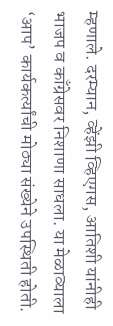म्हणाले. दरम्यान, व्‍हेंझी व्हिएगस, आतिशी यांनीही भाजप व काँग्रेसवर निशाणा साधला. या मेळाव्‍याला ‘आप’ कार्यकर्त्यांची मोठ्या संख्‍येने उपस्‍थिती होती.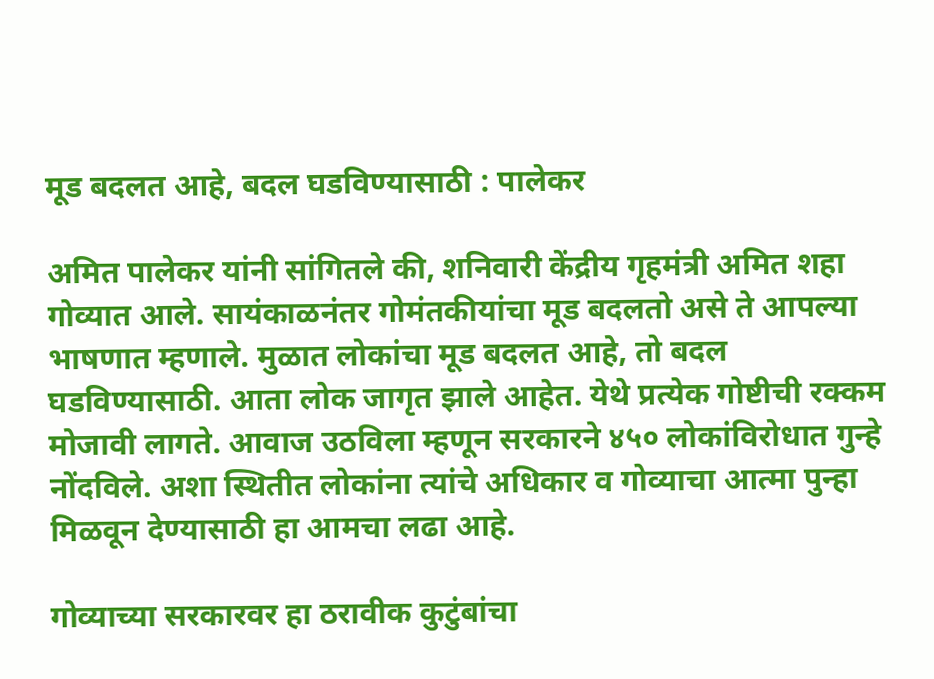मूड बदलत आहे, बदल घडविण्यासाठी : पालेकर

अमित पालेकर यांनी सांगितले की, शनिवारी केंद्रीय गृहमंत्री अमित शहा गोव्यात आले. सायंकाळनंतर गोमंतकीयांचा मूड बदलतो असे ते आपल्या भाषणात म्‍हणाले. मुळात लोकांचा मूड बदलत आहे, तो बदल घडविण्यासाठी. आता लोक जागृत झाले आहेत. येथे प्रत्येक गोष्टीची रक्कम मोजावी लागते. आवाज उठविला म्हणून सरकारने ४५० लोकांविरोधात गुन्हे नोंदविले. अशा स्‍थितीत लोकांना त्यांचे अधिकार व गोव्याचा आत्मा पुन्हा मिळवून देण्यासाठी हा आमचा लढा आहे.

गोव्याच्या सरकारवर हा ठरावीक कुटुंबांचा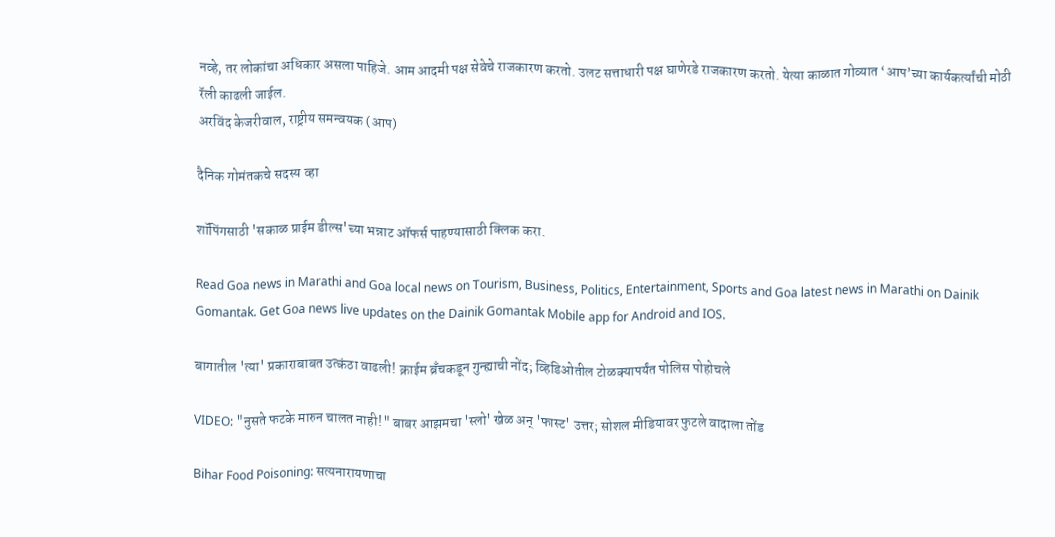नव्हे, तर लोकांचा अधिकार असला पाहिजे. आम आदमी पक्ष सेवेचे राजकारण करतो. उलट सत्ताधारी पक्ष घाणेरडे राजकारण करतो. येत्या काळात गोव्यात ‘आप’च्या कार्यकर्त्यांची मोठी रॅली काढली जाईल.
अरविंद केजरीवाल, राष्ट्रीय समन्वयक (आप)

दैनिक गोमंतकचे सदस्य व्हा

शॉपिंगसाठी 'सकाळ प्राईम डील्स'च्या भन्नाट ऑफर्स पाहण्यासाठी क्लिक करा.

Read Goa news in Marathi and Goa local news on Tourism, Business, Politics, Entertainment, Sports and Goa latest news in Marathi on Dainik Gomantak. Get Goa news live updates on the Dainik Gomantak Mobile app for Android and IOS.

बागातील 'त्या' प्रकाराबाबत उत्कंठा वाढली! क्राईम ब्रँचकडून गुन्ह्याची नोंद; व्हिडिओतील टोळक्यापर्यंत पोलिस पोहोचले

VIDEO: "नुसते फटके मारुन चालत नाही!" बाबर आझमचा 'स्लो' खेळ अन् 'फास्ट' उत्तर; सोशल मीडियावर फुटले वादाला तोंड

Bihar Food Poisoning: सत्यनारायणाचा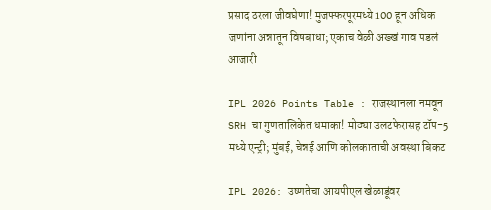प्रसाद ठरला जीवघेणा! मुजफ्फरपूरमध्ये 100 हून अधिक जणांना अन्नातून विषबाधा; एकाच वेळी अख्खं गाव पडलं आजारी

IPL 2026 Points Table : राजस्थानला नमवून SRH चा गुणतालिकेत धमाका! मोठ्या उलटफेरासह टॉप-5 मध्ये एन्ट्री; मुंबई, चेन्नई आणि कोलकाताची अवस्था बिकट

IPL 2026: उष्णतेचा आयपीएल खेळाडूंवर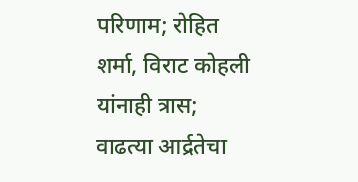परिणाम; रोहित शर्मा, विराट कोहली यांनाही त्रास; वाढत्या आर्द्रतेचा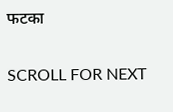फटका

SCROLL FOR NEXT